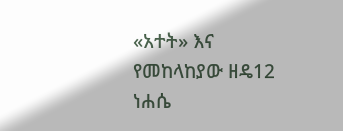«አተት» እና የመከላከያው ዘዴ12 ነሐሴ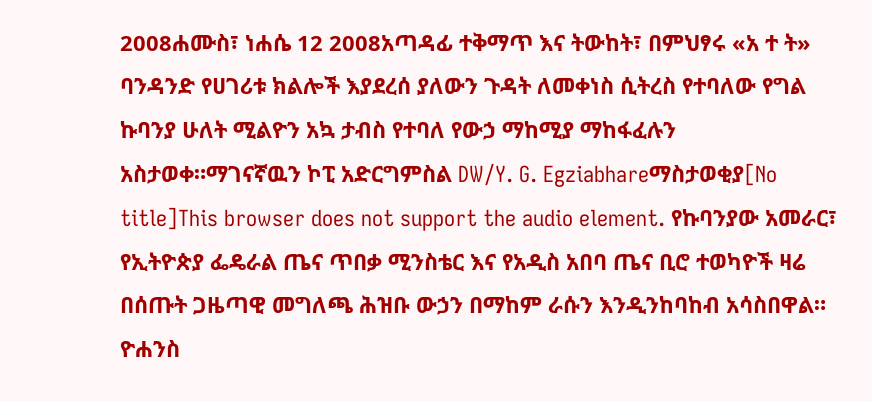2008ሐሙስ፣ ነሐሴ 12 2008አጣዳፊ ተቅማጥ እና ትውከት፣ በምህፃሩ «አ ተ ት» ባንዳንድ የሀገሪቱ ክልሎች እያደረሰ ያለውን ጉዳት ለመቀነስ ሲትረስ የተባለው የግል ኩባንያ ሁለት ሚልዮን አኳ ታብስ የተባለ የውኃ ማከሚያ ማከፋፈሉን አስታወቀ።ማገናኛዉን ኮፒ አድርግምስል DW/Y. G. Egziabhareማስታወቂያ[No title]This browser does not support the audio element. የኩባንያው አመራር፣ የኢትዮጵያ ፌዴራል ጤና ጥበቃ ሚንስቴር እና የአዲስ አበባ ጤና ቢሮ ተወካዮች ዛሬ በሰጡት ጋዜጣዊ መግለጫ ሕዝቡ ውኃን በማከም ራሱን እንዲንከባከብ አሳስበዋል። ዮሐንስ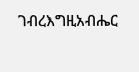ገብረእግዚአብሔር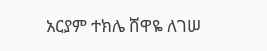አርያም ተክሌ ሸዋዬ ለገሠ